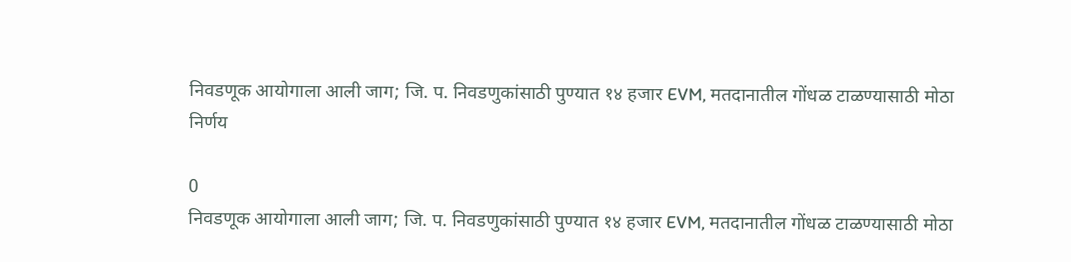निवडणूक आयोगाला आली जाग; जि. प. निवडणुकांसाठी पुण्यात १४ हजार EVM, मतदानातील गोंधळ टाळण्यासाठी मोठा निर्णय

0
निवडणूक आयोगाला आली जाग; जि. प. निवडणुकांसाठी पुण्यात १४ हजार EVM, मतदानातील गोंधळ टाळण्यासाठी मोठा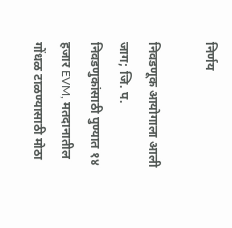निर्णय

निवडणूक आयोगाला आली जाग; जि. प. निवडणुकांसाठी पुण्यात १४ हजार EVM, मतदानातील गोंधळ टाळण्यासाठी मोठा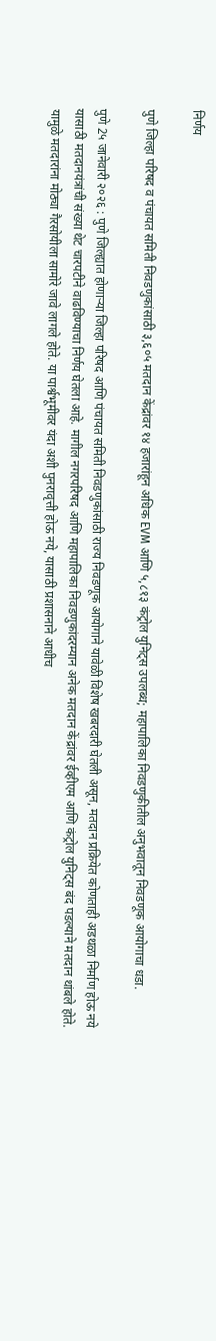निर्णय

पुणे जिल्हा परिषद व पंचायत समिती निवडणुकांसाठी ३,६०५ मतदान केंद्रांवर १४ हजारांहून अधिक EVM आणि ५,८१३ कंट्रोल युनिट्स उपलब्ध; महापालिका निवडणुकीतील अनुभवातून निवडणूक आयोगाचा धडा.

पुणे 2५ जानेवारी २०२६ : पुणे जिल्ह्यात होणाऱ्या जिल्हा परिषद आणि पंचायत समिती निवडणुकांसाठी राज्य निवडणूक आयोगाने यावेळी विशेष खबरदारी घेतली असून, मतदान प्रक्रियेत कोणताही अडथळा निर्माण होऊ नये यासाठी मतदानयंत्रांची संख्या थेट चारपटीने वाढविण्याचा निर्णय घेतला आहे. मागील नगरपरिषद आणि महापालिका निवडणुकांदरम्यान अनेक मतदान केंद्रांवर ईव्हीएम आणि कंट्रोल युनिट्स बंद पडल्याने मतदान थांबले होते. यामुळे मतदारांना मोठ्या गैरसोयीला सामोरे जावे लागले होते. या पार्श्वभूमीवर यंदा अशी पुनरावृत्ती होऊ नये, यासाठी प्रशासनाने आधीच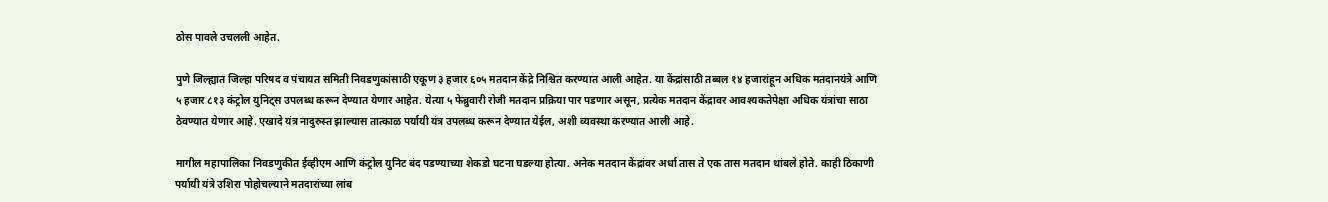ठोस पावले उचलली आहेत.

पुणे जिल्ह्यात जिल्हा परिषद व पंचायत समिती निवडणुकांसाठी एकूण ३ हजार ६०५ मतदान केंद्रे निश्चित करण्यात आली आहेत. या केंद्रांसाठी तब्बल १४ हजारांहून अधिक मतदानयंत्रे आणि ५ हजार ८१३ कंट्रोल युनिट्स उपलब्ध करून देण्यात येणार आहेत. येत्या ५ फेब्रुवारी रोजी मतदान प्रक्रिया पार पडणार असून, प्रत्येक मतदान केंद्रावर आवश्यकतेपेक्षा अधिक यंत्रांचा साठा ठेवण्यात येणार आहे. एखादे यंत्र नादुरुस्त झाल्यास तात्काळ पर्यायी यंत्र उपलब्ध करून देण्यात येईल, अशी व्यवस्था करण्यात आली आहे.

मागील महापालिका निवडणुकीत ईव्हीएम आणि कंट्रोल युनिट बंद पडण्याच्या शेकडो घटना घडल्या होत्या. अनेक मतदान केंद्रांवर अर्धा तास ते एक तास मतदान थांबले होते. काही ठिकाणी पर्यायी यंत्रे उशिरा पोहोचल्याने मतदारांच्या लांब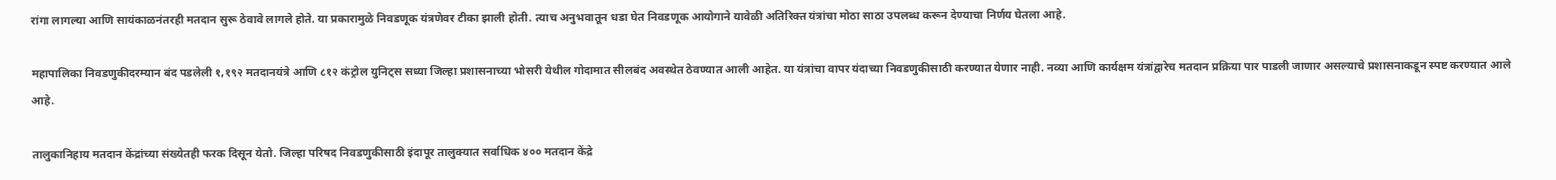रांगा लागल्या आणि सायंकाळनंतरही मतदान सुरू ठेवावे लागले होते. या प्रकारामुळे निवडणूक यंत्रणेवर टीका झाली होती. त्याच अनुभवातून धडा घेत निवडणूक आयोगाने यावेळी अतिरिक्त यंत्रांचा मोठा साठा उपलब्ध करून देण्याचा निर्णय घेतला आहे.

महापालिका निवडणुकीदरम्यान बंद पडलेली १,१९२ मतदानयंत्रे आणि ८१२ कंट्रोल युनिट्स सध्या जिल्हा प्रशासनाच्या भोसरी येथील गोदामात सीलबंद अवस्थेत ठेवण्यात आली आहेत. या यंत्रांचा वापर यंदाच्या निवडणुकीसाठी करण्यात येणार नाही. नव्या आणि कार्यक्षम यंत्रांद्वारेच मतदान प्रक्रिया पार पाडली जाणार असल्याचे प्रशासनाकडून स्पष्ट करण्यात आले आहे.

तालुकानिहाय मतदान केंद्रांच्या संख्येतही फरक दिसून येतो. जिल्हा परिषद निवडणुकीसाठी इंदापूर तालुक्यात सर्वाधिक ४०० मतदान केंद्रे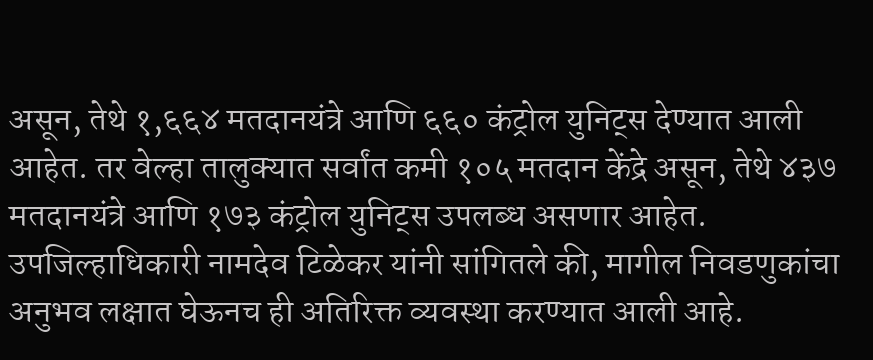असून, तेथे १,६६४ मतदानयंत्रे आणि ६६० कंट्रोल युनिट्स देण्यात आली आहेत. तर वेल्हा तालुक्यात सर्वांत कमी १०५ मतदान केंद्रे असून, तेथे ४३७ मतदानयंत्रे आणि १७३ कंट्रोल युनिट्स उपलब्ध असणार आहेत. उपजिल्हाधिकारी नामदेव टिळेकर यांनी सांगितले की, मागील निवडणुकांचा अनुभव लक्षात घेऊनच ही अतिरिक्त व्यवस्था करण्यात आली आहे.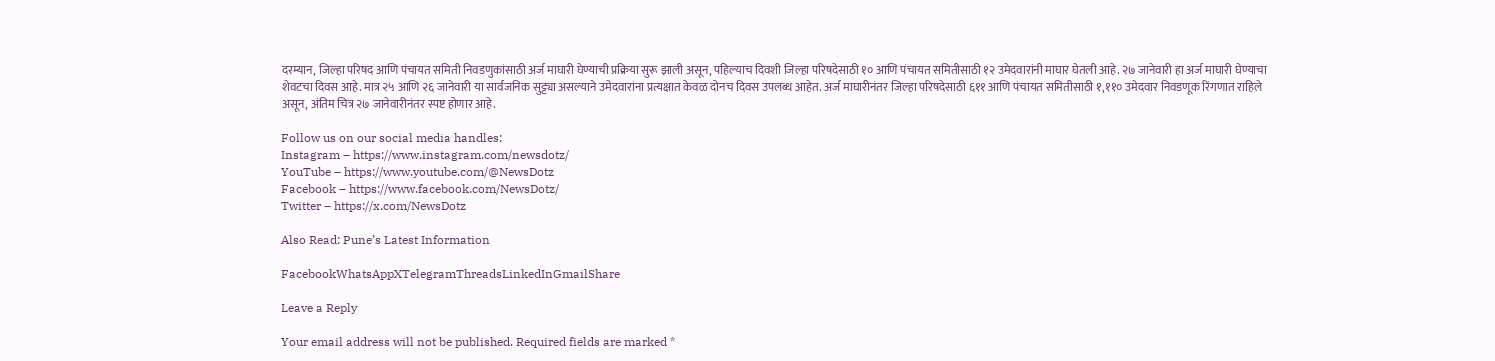दरम्यान, जिल्हा परिषद आणि पंचायत समिती निवडणुकांसाठी अर्ज माघारी घेण्याची प्रक्रिया सुरू झाली असून, पहिल्याच दिवशी जिल्हा परिषदेसाठी १० आणि पंचायत समितीसाठी १२ उमेदवारांनी माघार घेतली आहे. २७ जानेवारी हा अर्ज माघारी घेण्याचा शेवटचा दिवस आहे. मात्र २५ आणि २६ जानेवारी या सार्वजनिक सुट्ट्या असल्याने उमेदवारांना प्रत्यक्षात केवळ दोनच दिवस उपलब्ध आहेत. अर्ज माघारीनंतर जिल्हा परिषदेसाठी ६११ आणि पंचायत समितीसाठी १,११० उमेदवार निवडणूक रिंगणात राहिले असून, अंतिम चित्र २७ जानेवारीनंतर स्पष्ट होणार आहे.

Follow us on our social media handles:
Instagram – https://www.instagram.com/newsdotz/
YouTube – https://www.youtube.com/@NewsDotz
Facebook – https://www.facebook.com/NewsDotz/
Twitter – https://x.com/NewsDotz

Also Read: Pune’s Latest Information

FacebookWhatsAppXTelegramThreadsLinkedInGmailShare

Leave a Reply

Your email address will not be published. Required fields are marked *